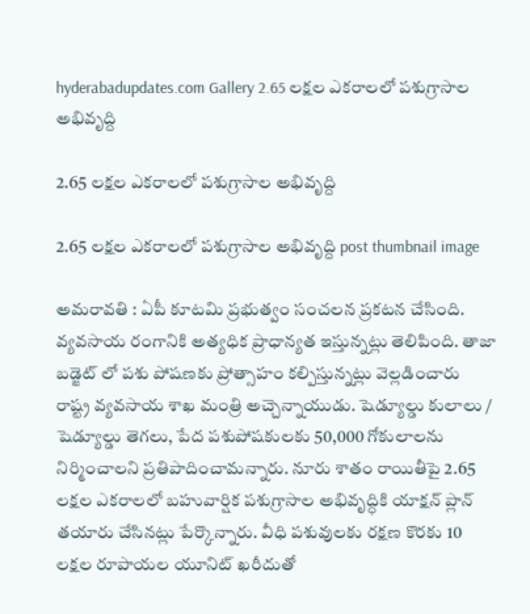hyderabadupdates.com Gallery 2.65 ల‌క్ష‌ల ఎక‌రాల‌లో ప‌శుగ్రాసాల అభివృద్ది

2.65 ల‌క్ష‌ల ఎక‌రాల‌లో ప‌శుగ్రాసాల అభివృద్ది

2.65 ల‌క్ష‌ల ఎక‌రాల‌లో ప‌శుగ్రాసాల అభివృద్ది post thumbnail image

అమ‌రావ‌తి : ఏపీ కూట‌మి ప్ర‌భుత్వం సంచ‌ల‌న ప్ర‌క‌ట‌న చేసింది. వ్య‌వ‌సాయ రంగానికి అత్య‌ధిక ప్రాధాన్య‌త ఇస్తున్న‌ట్లు తెలిపింది. తాజా బ‌డ్జెట్ లో ప‌శు పోష‌ణ‌కు ప్రోత్సాహం క‌ల్పిస్తున్న‌ట్లు వెల్ల‌డించారు రాష్ట్ర వ్య‌వ‌సాయ శాఖ మంత్రి అచ్చెన్నాయుడు. షెడ్యూల్డు కులాలు / షెడ్యూల్డు తెగలు, పేద పశుపోషకులకు 50,000 గోకులాలను నిర్మించాలని ప్రతిపాదించామ‌న్నారు. నూరు శాతం రాయితీపై 2.65 లక్షల ఎకరాలలో బహువార్షిక పశుగ్రాసాల అభివృద్ధికి యాక్ష‌న్ ప్లాన్ త‌యారు చేసిన‌ట్లు పేర్కొన్నారు. వీధి పశువులకు రక్షణ కొరకు 10 లక్షల రూపాయల యూనిట్ ఖరీదుతో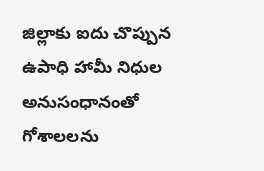జిల్లాకు ఐదు చొప్పున ఉపాధి హామీ నిధుల అనుసంధానంతో గోశాలలను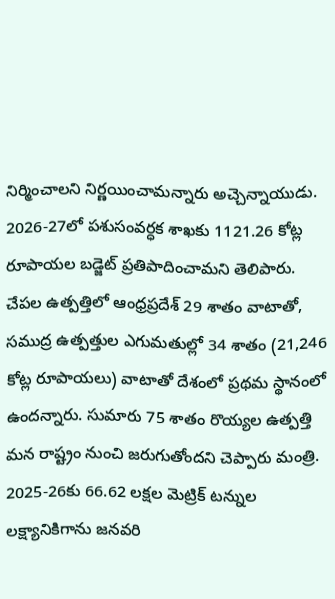నిర్మించాలని నిర్ణ‌యించామ‌న్నారు అచ్చెన్నాయుడు.
2026-27లో పశుసంవర్ధక శాఖకు 1121.26 కోట్ల రూపాయల బడ్జెట్ ప్రతిపాదించామ‌ని తెలిపారు. చేపల ఉత్పత్తిలో ఆంధ్రప్రదేశ్ 29 శాతం వాటాతో, సముద్ర ఉత్పత్తుల ఎగుమతుల్లో 34 శాతం (21,246 కోట్ల రూపాయలు) వాటాతో దేశంలో ప్రథమ స్థానంలో ఉందన్నారు. సుమారు 75 శాతం రొయ్యల ఉత్పత్తి మన రాష్ట్రం నుంచి జరుగుతోంద‌ని చెప్పారు మంత్రి. 2025-26కు 66.62 లక్షల మెట్రిక్ టన్నుల లక్ష్యానికిగాను జ‌న‌వ‌రి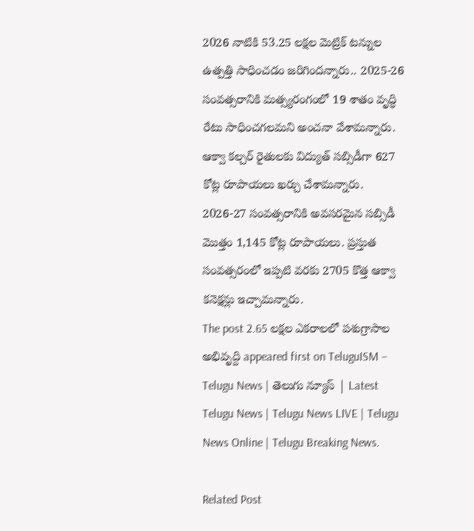2026 నాటికి 53.25 లక్షల మెట్రిక్ టన్నుల ఉత్పత్తి సాధించడం జ‌రిగింద‌న్నారు.. 2025-26 సంవత్సరానికి మత్స్యరంగంలో 19 శాతం వృద్ధి రేటు సాధించ‌గ‌ల‌మ‌ని అంచ‌నా వేశామ‌న్నారు. ఆక్వా కల్చర్ రైతులకు విద్యుత్ సబ్సిడీగా 627 కోట్ల రూపాయలు ఖర్చు చేశామ‌న్నారు. 2026-27 సంవత్సరానికి అవసరమైన సబ్సిడీ మొత్తం 1,145 కోట్ల రూపాయలు. ప్రస్తుత సంవత్సరంలో ఇప్పటి వరకు 2705 కొత్త ఆక్వా కనెక్షన్లు ఇచ్చామ‌న్నారు.
The post 2.65 ల‌క్ష‌ల ఎక‌రాల‌లో ప‌శుగ్రాసాల అభివృద్ది appeared first on TeluguISM – Telugu News | తెలుగు న్యూస్ | Latest Telugu News | Telugu News LIVE | Telugu News Online | Telugu Breaking News.

Related Post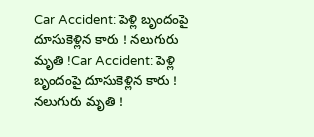Car Accident: పెళ్లి బృందంపై దూసుకెళ్లిన కారు ! నలుగురు మృతి !Car Accident: పెళ్లి బృందంపై దూసుకెళ్లిన కారు ! నలుగురు మృతి !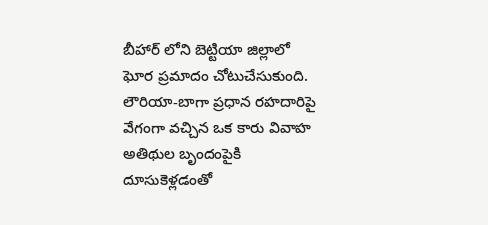బీహార్‌ లోని బెట్టియా జిల్లాలో ఘోర ప్రమాదం చోటుచేసుకుంది. లౌరియా-బాగా ప్రధాన రహదారిపై వేగంగా వచ్చిన ఒక కారు వివాహ అతిథుల బృందంపైకి దూసుకెళ్లడంతో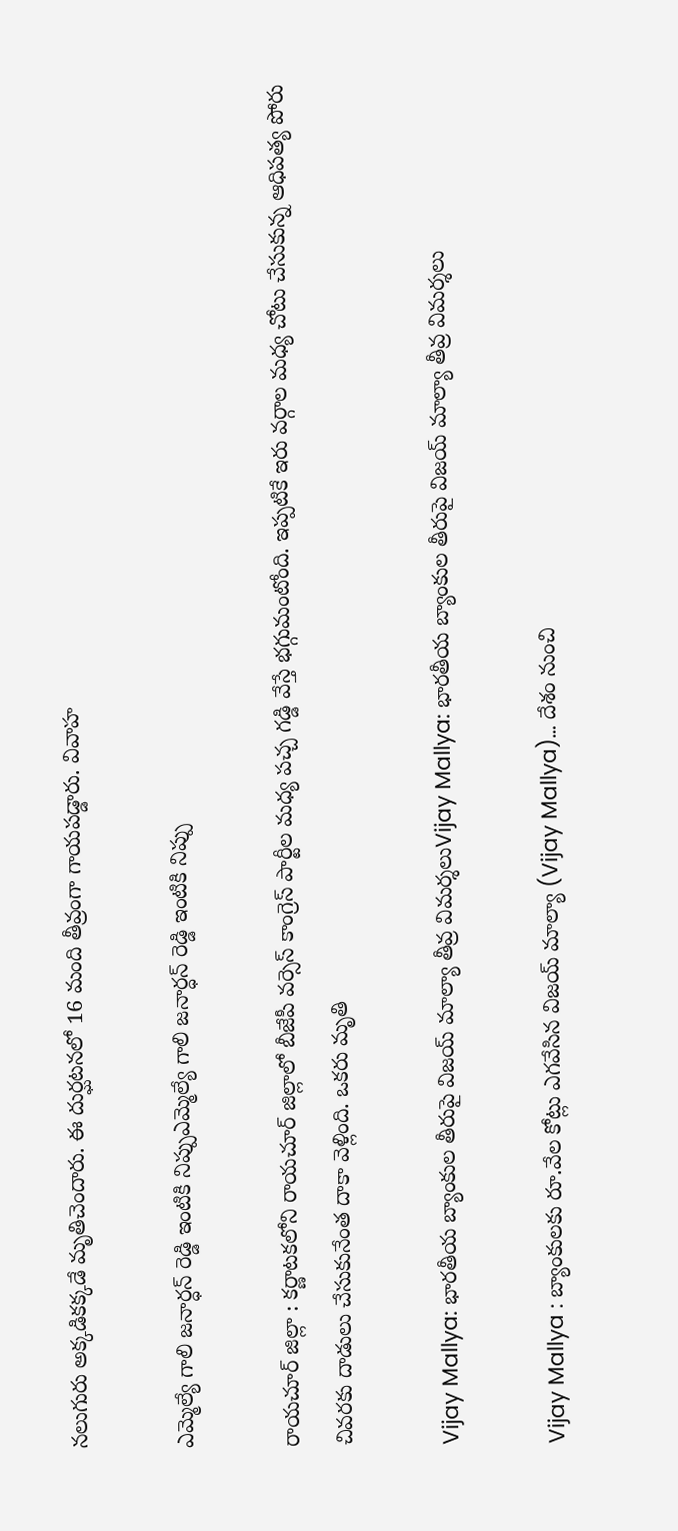నలుగురు అక్కడికక్కడే మృతిచెందారు. ఈ దుర్ఘటనలో 16 మంది తీవ్రంగా గాయపడ్డారు. వివాహ

ఎమ్మెల్యే గాలి జనార్ధన్ రెడ్డి ఇంటికి నిప్పుఎమ్మెల్యే గాలి జనార్ధన్ రెడ్డి ఇంటికి నిప్పు

రాయ‌చూర్ జిల్లా : క‌ర్ణాట‌క‌లోని రాయ‌చూర్ జిల్లాలో బీజేపీ వ‌ర్సెస్ కాంగ్రెస్ పార్టీల మ‌ధ్య ప‌చ్చ గ‌డ్డి వేస్తే భ‌గ్గుమంటోంది. ఇప్ప‌టికే ఇరు వ‌ర్గాల మ‌ధ్య చోటు చేసుకున్న ఆధిప‌త్య పోరు చివ‌ర‌కు దాడులు చేసుకునేంత దాకా వెళ్లింది. ఒక‌రు మృతి

Vijay Mallya: భారతీయ బ్యాంకుల తీరుపై విజయ్‌ మాల్యా తీవ్ర విమర్శలుVijay Mallya: భారతీయ బ్యాంకుల తీరుపై విజయ్‌ మాల్యా తీవ్ర విమర్శలు

Vijay Mallya : బ్యాంకులకు రూ.వేల కోట్లు ఎగవేసిన విజయ్‌ మాల్యా (Vijay Mallya)… దేశం నుంచి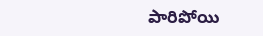పారిపోయి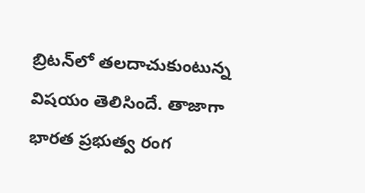బ్రిటన్‌లో తలదాచుకుంటున్న విషయం తెలిసిందే. తాజాగా భారత ప్రభుత్వ రంగ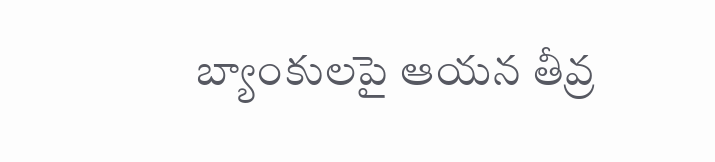బ్యాంకులపై ఆయన తీవ్ర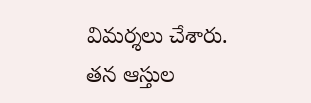విమర్శలు చేశారు. తన ఆస్తుల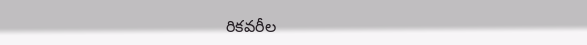రికవరీల